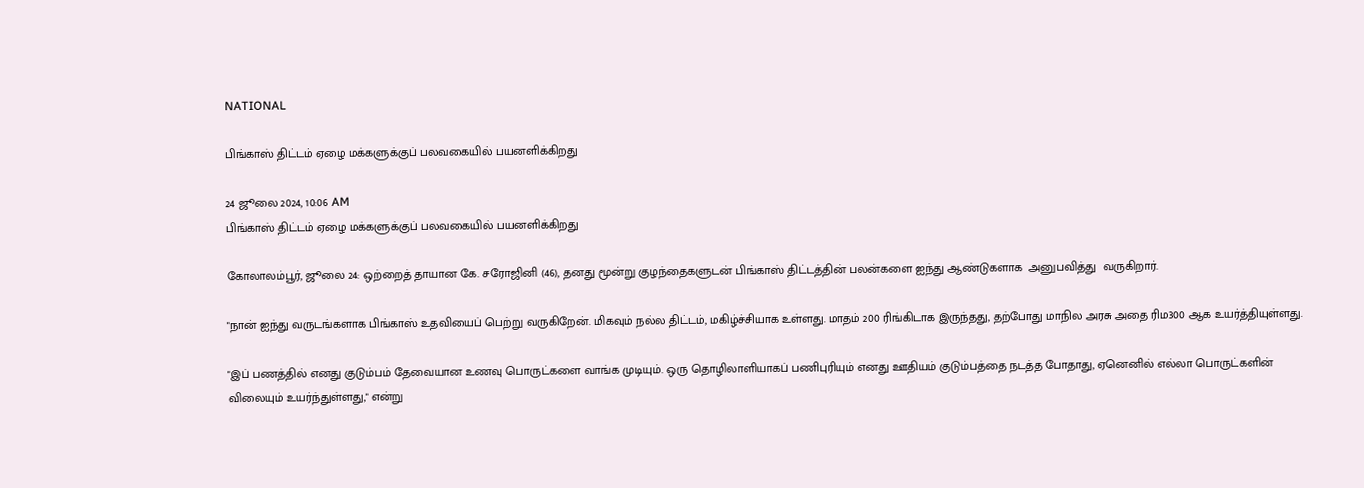NATIONAL

பிங்காஸ் திட்டம் ஏழை மக்களுக்குப் பலவகையில் பயனளிக்கிறது

24 ஜூலை 2024, 10:06 AM
பிங்காஸ் திட்டம் ஏழை மக்களுக்குப் பலவகையில் பயனளிக்கிறது

கோலாலம்பூர், ஜூலை 24: ஒற்றைத் தாயான கே. சரோஜினி (46), தனது மூன்று குழந்தைகளுடன் பிங்காஸ் திட்டத்தின் பலன்களை ஐந்து ஆண்டுகளாக  அனுபவித்து  வருகிறார்.

"நான் ஐந்து வருடங்களாக பிங்காஸ் உதவியைப் பெற்று வருகிறேன். மிகவும் நல்ல திட்டம், மகிழ்ச்சியாக உள்ளது. மாதம் 200 ரிங்கிடாக இருந்தது, தற்போது மாநில அரசு அதை ரிம300 ஆக உயர்த்தியுள்ளது.

"இப் பணத்தில் எனது குடும்பம் தேவையான உணவு பொருட்களை வாங்க முடியும். ஒரு தொழிலாளியாகப் பணிபுரியும் எனது ஊதியம் குடும்பத்தை நடத்த போதாது, ஏனெனில் எல்லா பொருட்களின்  விலையும் உயர்ந்துள்ளது," என்று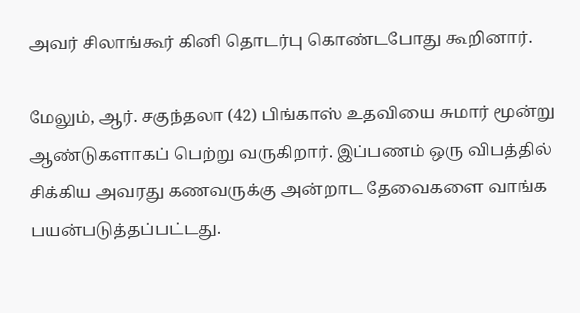அவர் சிலாங்கூர் கினி தொடர்பு கொண்டபோது கூறினார்.

மேலும், ஆர். சகுந்தலா (42) பிங்காஸ் உதவியை சுமார் மூன்று ஆண்டுகளாகப் பெற்று வருகிறார். இப்பணம் ஒரு விபத்தில் சிக்கிய அவரது கணவருக்கு அன்றாட தேவைகளை வாங்க பயன்படுத்தப்பட்டது.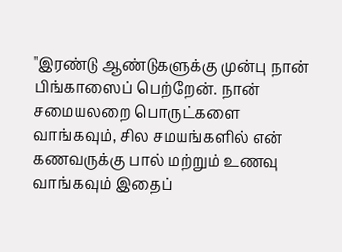"இரண்டு ஆண்டுகளுக்கு முன்பு நான் பிங்காஸைப் பெற்றேன். நான் சமையலறை பொருட்களை வாங்கவும், சில சமயங்களில் என் கணவருக்கு பால் மற்றும் உணவு வாங்கவும் இதைப்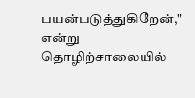பயன்படுத்துகிறேன்," என்று தொழிற்சாலையில்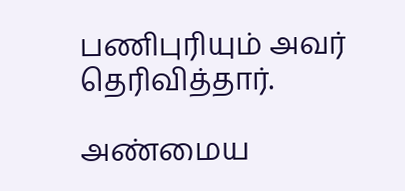பணிபுரியும் அவர் தெரிவித்தார்.

அண்மைய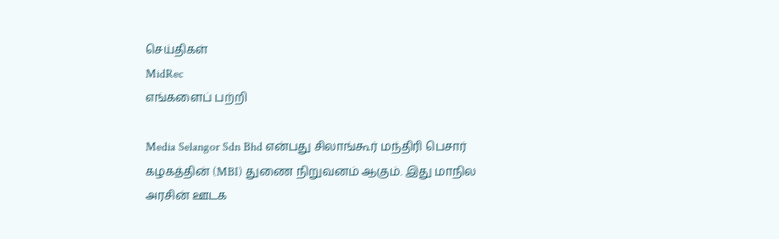செய்திகள்
MidRec
எங்களைப் பற்றி

Media Selangor Sdn Bhd என்பது சிலாங்கூர் மந்திரி பெசார் கழகத்தின் (MBI) துணை நிறுவனம் ஆகும். இது மாநில அரசின் ஊடக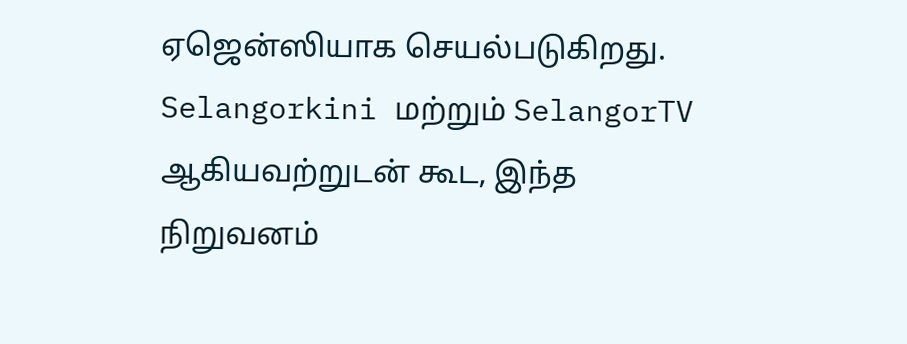ஏஜென்ஸியாக செயல்படுகிறது. Selangorkini மற்றும் SelangorTV ஆகியவற்றுடன் கூட, இந்த நிறுவனம்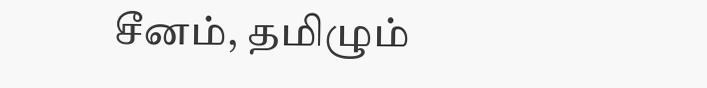சீனம், தமிழும்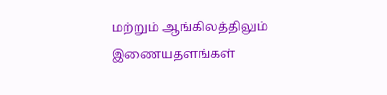மற்றும் ஆங்கிலத்திலும் இணையதளங்கள்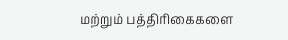மற்றும் பத்திரிகைகளை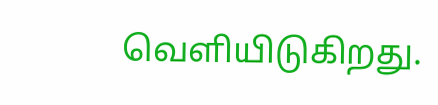வெளியிடுகிறது.